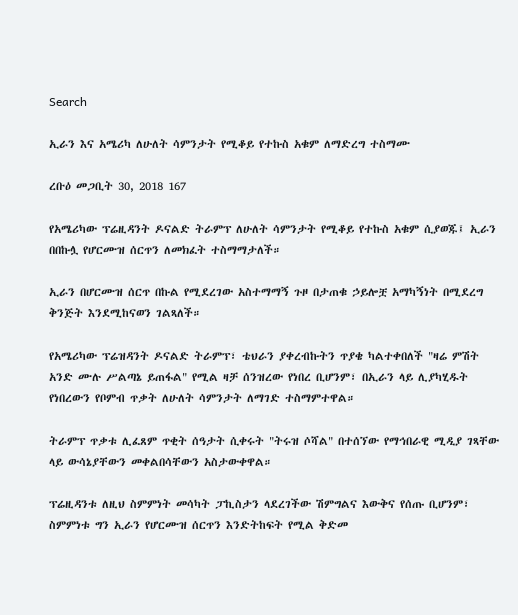Search

ኢራን እና አሜሪካ ለሁለት ሳምንታት የሚቆይ የተኩስ አቁም ለማድረግ ተስማሙ

ረቡዕ መጋቢት 30, 2018 167

የአሜሪካው ፕሬዚዳንት ዶናልድ ትራምፕ ለሁለት ሳምንታት የሚቆይ የተኩስ አቁም ሲያወጁ፤ ኢራን በበኩሏ የሆርሙዝ ሰርጥን ለመክፈት ተስማማታለች።

ኢራን በሆርሙዝ ሰርጥ በኩል የሚደረገው አስተማማኝ ጉዞ በታጠቁ ኃይሎቿ አማካኝነት በሚደረግ ቅንጅት እንደሚከናወን ገልጻለች።

የአሜሪካው ፕሬዝዳንት ዶናልድ ትራምፕ፣ ቴህራን ያቀረብኩትን ጥያቄ ካልተቀበለች "ዛሬ ምሽት አንድ ሙሉ ሥልጣኔ ይጠፋል" የሚል ዛቻ ሰንዝረው የነበረ ቢሆንም፣ በኢራን ላይ ሊያካሂዱት የነበረውን የቦምብ ጥቃት ለሁለት ሳምንታት ለማገድ ተስማምተዋል።

ትራምፕ ጥቃቱ ሊፈጸም ጥቂት ሰዓታት ሲቀሩት "ትሩዝ ሶሻል" በተሰኘው የማኅበራዊ ሚዲያ ገጻቸው ላይ ውሳኔያቸውን መቀልበሳቸውን አስታውቀዋል።

ፕሬዚዳንቱ ለዚህ ስምምነት መሳካት ፓኪስታን ላደረገችው ሽምግልና እውቅና የሰጡ ቢሆንም፣ ስምምነቱ ግን ኢራን የሆርሙዝ ሰርጥን እንድትከፍት የሚል ቅድመ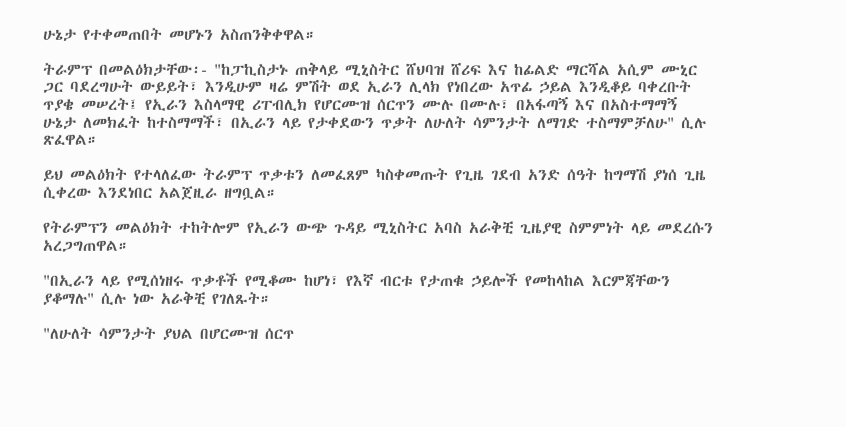ሁኔታ የተቀመጠበት መሆኑን አስጠንቅቀዋል።

ትራምፕ በመልዕክታቸው፡- "ከፓኪስታኑ ጠቅላይ ሚኒስትር ሸህባዝ ሸሪፍ እና ከፊልድ ማርሻል አሲም ሙኒር ጋር ባደረግሁት ውይይት፣ እንዲሁም ዛሬ ምሽት ወደ ኢራን ሊላክ የነበረው አጥፊ ኃይል እንዲቆይ ባቀረቡት ጥያቄ መሠረት፤ የኢራን እስላማዊ ሪፐብሊክ የሆርሙዝ ሰርጥን ሙሉ በሙሉ፣ በአፋጣኝ እና በአስተማማኝ ሁኔታ ለመክፈት ከተስማማች፣ በኢራን ላይ የታቀደውን ጥቃት ለሁለት ሳምንታት ለማገድ ተስማምቻለሁ" ሲሉ ጽፈዋል።

ይህ መልዕክት የተላለፈው ትራምፕ ጥቃቱን ለመፈጸም ካስቀመጡት የጊዜ ገደብ አንድ ሰዓት ከግማሽ ያነሰ ጊዜ ሲቀረው እንደነበር አልጀዚራ ዘግቧል።

የትራምፕን መልዕክት ተከትሎም የኢራን ውጭ ጉዳይ ሚኒስትር አባስ አራቅቺ ጊዜያዊ ስምምነት ላይ መደረሱን አረጋግጠዋል።

"በኢራን ላይ የሚሰነዘሩ ጥቃቶች የሚቆሙ ከሆነ፣ የእኛ ብርቱ የታጠቁ ኃይሎች የመከላከል እርምጃቸውን ያቆማሉ" ሲሉ ነው አራቅቺ የገለጹት።

"ለሁለት ሳምንታት ያህል በሆርሙዝ ሰርጥ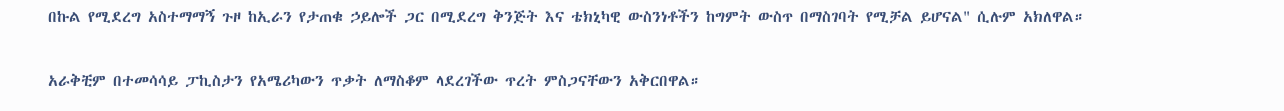በኩል የሚደረግ አስተማማኝ ጉዞ ከኢራን የታጠቁ ኃይሎች ጋር በሚደረግ ቅንጅት እና ቴክኒካዊ ውስንነቶችን ከግምት ውስጥ በማስገባት የሚቻል ይሆናል" ሲሉም አክለዋል።

አራቅቺም በተመሳሳይ ፓኪስታን የአሜሪካውን ጥቃት ለማስቆም ላደረገችው ጥረት ምስጋናቸውን አቅርበዋል።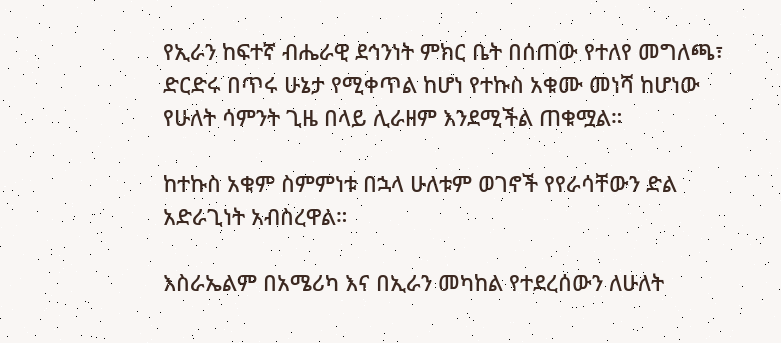የኢራን ከፍተኛ ብሔራዊ ደኅንነት ምክር ቤት በሰጠው የተለየ መግለጫ፣ ድርድሩ በጥሩ ሁኔታ የሚቀጥል ከሆነ የተኩስ አቁሙ መነሻ ከሆነው የሁለት ሳምንት ጊዜ በላይ ሊራዘም እንደሚችል ጠቁሟል።

ከተኩስ አቁም ስምምነቱ በኋላ ሁለቱም ወገኖች የየራሳቸውን ድል አድራጊነት አብስረዋል።

እስራኤልም በአሜሪካ እና በኢራን መካከል የተደረሰውን ለሁለት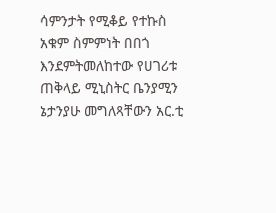ሳምንታት የሚቆይ የተኩስ አቁም ስምምነት በበጎ እንደምትመለከተው የሀገሪቱ ጠቅላይ ሚኒስትር ቤንያሚን ኔታንያሁ መግለጻቸውን አር.ቲ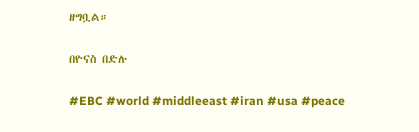ዘግቧል።

በዮናስ በድሉ

#EBC #world #middleeast #iran #usa #peace